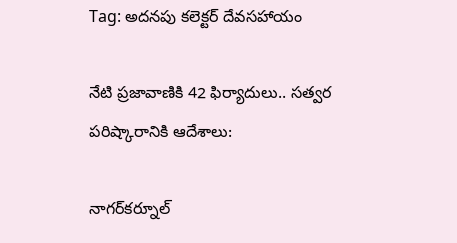Tag: అదనపు కలెక్టర్ దేవసహాయం

నేటి ప్రజావాణికి 42 ఫిర్యాదులు.. సత్వర పరిష్కారానికి ఆదేశాలు:

నాగర్‌కర్నూల్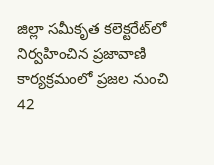జిల్లా సమీకృత కలెక్టరేట్‌లో నిర్వహించిన ప్రజావాణి కార్యక్రమంలో ప్రజల నుంచి 42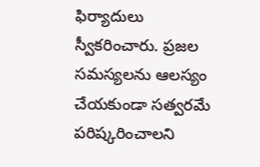ఫిర్యాదులు స్వీకరించారు. ప్రజల సమస్యలను ఆలస్యం చేయకుండా సత్వరమే పరిష్కరించాలని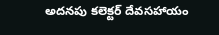అదనపు కలెక్టర్ దేవసహాయం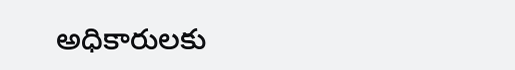అధికారులకు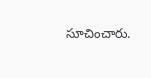సూచించారు.